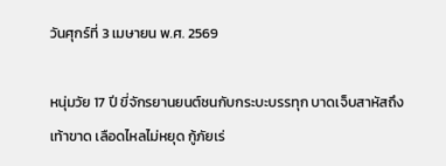วันศุกร์ที่ 3 เมษายน พ.ศ. 2569

หนุ่มวัย 17 ปี ขี่จักรยานยนต์ชนกับกระบะบรรทุก บาดเจ็บสาหัสถึงเท้าขาด เลือดไหลไม่หยุด กู้ภัยเร่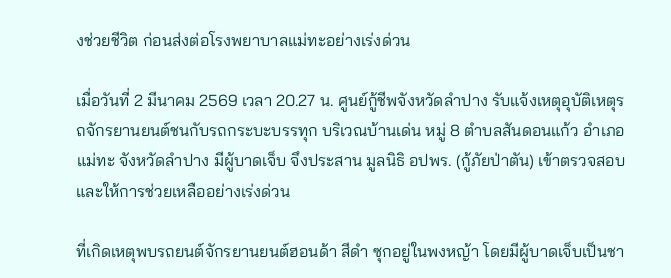งช่วยชีวิต ก่อนส่งต่อโรงพยาบาลแม่ทะอย่างเร่งด่วน

เมื่อวันที่ 2 มีนาคม 2569 เวลา 20.27 น. ศูนย์กู้ชีพจังหวัดลำปาง รับแจ้งเหตุอุบัติเหตุรถจักรยานยนต์ชนกับรถกระบะบรรทุก บริเวณบ้านเด่น หมู่ 8 ตำบลสันดอนแก้ว อำเภอแม่ทะ จังหวัดลำปาง มีผู้บาดเจ็บ จึงประสาน มูลนิธิ อปพร. (กู้ภัยป่าตัน) เข้าตรวจสอบและให้การช่วยเหลืออย่างเร่งด่วน

ที่เกิดเหตุพบรถยนต์จักรยานยนต์ฮอนด้า สีดำ ซุกอยู่ในพงหญ้า โดยมีผู้บาดเจ็บเป็นชา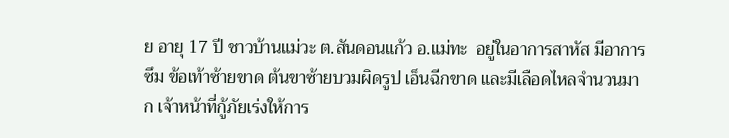ย อายุ 17 ปี ชาวบ้านแม่วะ ต.สันดอนแก้ว อ.แม่ทะ  อยู่ในอาการสาหัส มีอาการซึม ข้อเท้าซ้ายขาด ต้นขาซ้ายบวมผิดรูป เอ็นฉีกขาด และมีเลือดไหลจำนวนมาก เจ้าหน้าที่กู้ภัยเร่งให้การ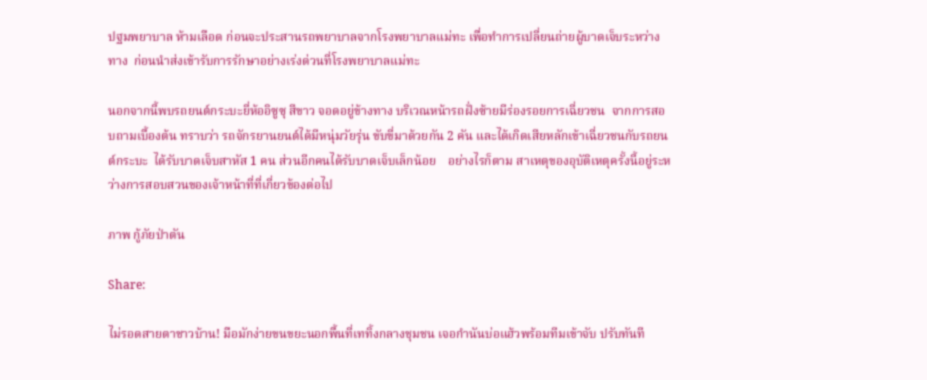ปฐมพยาบาล ห้ามเลือด ก่อนจะประสานรถพยาบาลจากโรงพยาบาลแม่ทะ เพื่อทำการเปลี่ยนถ่ายผู้บาดเจ็บระหว่างทาง  ก่อนนำส่งเข้ารับการรักษาอย่างเร่งด่วนที่โรงพยาบาลแม่ทะ

นอกจากนี้พบรถยนต์กระบะยี่ห้ออิซูซุ สีขาว จอดอยู่ข้างทาง บริเวณหน้ารถฝั่งซ้ายมีร่องรอยการเฉี่ยวชน  จากการสอบถามเบื้องต้น ทราบว่า รถจักรยานยนต์ได้มีหนุ่มวัยรุ่น ขับขี่มาด้วยกัน 2 คัน และได้เกิดเสียหลักเข้าเฉี่ยวชนกับรถยนต์กระบะ  ได้รับบาดเจ็บสาหัส 1 คน ส่วนอีกคนได้รับบาดเจ็บเล็กน้อย    อย่างไรก็ตาม สาเหตุของอุบัติเหตุครั้งนี้อยู่ระหว่างการสอบสวนของเจ้าหน้าที่ที่เกี่ยวข้องต่อไป

ภาพ กู้ภัยป่าตัน

Share:

ไม่รอดสายตาชาวบ้าน! มือมักง่ายขนขยะนอกพื้นที่เททิ้งกลางชุมชน เจอกำนันบ่อแฮ้วพร้อมทีมเข้าจับ ปรับทันที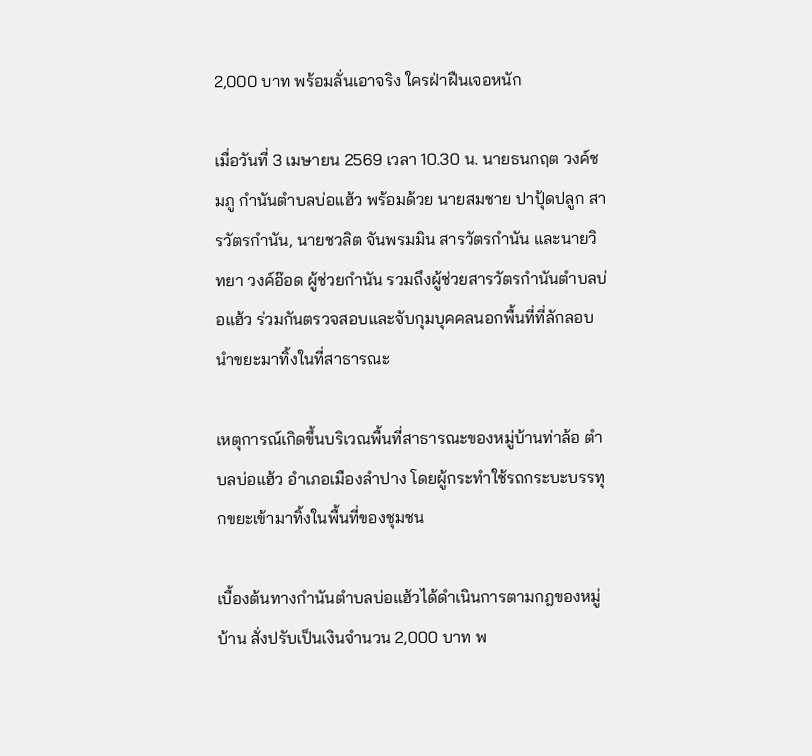2,000 บาท พร้อมลั่นเอาจริง ใครฝ่าฝืนเจอหนัก

เมื่อวันที่ 3 เมษายน 2569 เวลา 10.30 น. นายธนกฤต วงค์ชมภู กำนันตำบลบ่อแฮ้ว พร้อมด้วย นายสมชาย ปาปุ้ดปลูก สารวัตรกำนัน, นายชวลิต จันพรมมิน สารวัตรกำนัน และนายวิทยา วงค์อ๊อด ผู้ช่วยกำนัน รวมถึงผู้ช่วยสารวัตรกำนันตำบลบ่อแฮ้ว ร่วมกันตรวจสอบและจับกุมบุคคลนอกพื้นที่ที่ลักลอบนำขยะมาทิ้งในที่สาธารณะ

เหตุการณ์เกิดขึ้นบริเวณพื้นที่สาธารณะของหมู่บ้านท่าล้อ ตำบลบ่อแฮ้ว อำเภอเมืองลำปาง โดยผู้กระทำใช้รถกระบะบรรทุกขยะเข้ามาทิ้งในพื้นที่ของชุมชน

เบื้องต้นทางกำนันตำบลบ่อแฮ้วได้ดำเนินการตามกฎของหมู่บ้าน สั่งปรับเป็นเงินจำนวน 2,000 บาท พ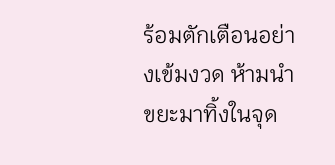ร้อมตักเตือนอย่างเข้มงวด ห้ามนำขยะมาทิ้งในจุด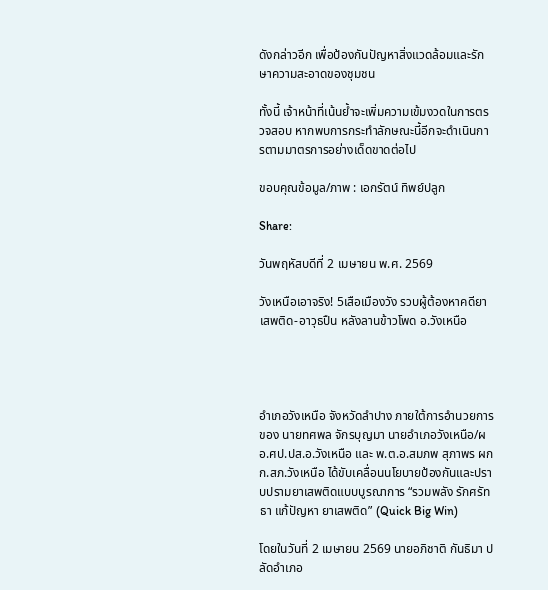ดังกล่าวอีก เพื่อป้องกันปัญหาสิ่งแวดล้อมและรักษาความสะอาดของชุมชน

ทั้งนี้ เจ้าหน้าที่เน้นย้ำจะเพิ่มความเข้มงวดในการตรวจสอบ หากพบการกระทำลักษณะนี้อีกจะดำเนินการตามมาตรการอย่างเด็ดขาดต่อไป

ขอบคุณข้อมูล/ภาพ : เอกรัตน์ ทิพย์ปลูก

Share:

วันพฤหัสบดีที่ 2 เมษายน พ.ศ. 2569

วังเหนือเอาจริง! 5เสือเมืองวัง รวบผู้ต้องหาคดียาเสพติด-อาวุธปืน หลังลานข้าวโพด อ.วังเหนือ




อำเภอวังเหนือ จังหวัดลำปาง ภายใต้การอำนวยการของ นายทศพล จักรบุญมา นายอำเภอวังเหนือ/ผอ.ศป.ปส.อ.วังเหนือ และ พ.ต.อ.สมภพ สุภาพร ผกก.สภ.วังเหนือ ได้ขับเคลื่อนนโยบายป้องกันและปราบปรามยาเสพติดแบบบูรณาการ “รวมพลัง รักศรัทธา แก้ปัญหา ยาเสพติด” (Quick Big Win)

โดยในวันที่ 2 เมษายน 2569 นายอภิชาติ กันธิมา ปลัดอำเภอ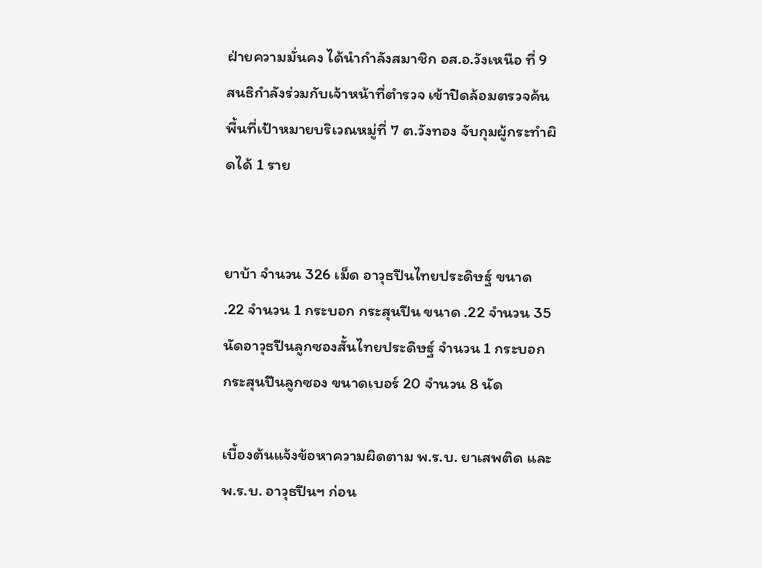ฝ่ายความมั่นคง ได้นำกำลังสมาชิก อส.อ.วังเหนือ ที่ 9 สนธิกำลังร่วมกับเจ้าหน้าที่ตำรวจ เข้าปิดล้อมตรวจค้นพื้นที่เป้าหมายบริเวณหมู่ที่ 7 ต.วังทอง จับกุมผู้กระทำผิดได้ 1 ราย


ยาบ้า จำนวน 326 เม็ด อาวุธปืนไทยประดิษฐ์ ขนาด .22 จำนวน 1 กระบอก กระสุนปืน ขนาด .22 จำนวน 35 นัดอาวุธปืนลูกซองสั้นไทยประดิษฐ์ จำนวน 1 กระบอก กระสุนปืนลูกซอง ขนาดเบอร์ 20 จำนวน 8 นัด

เบื้องต้นแจ้งข้อหาความผิดตาม พ.ร.บ. ยาเสพติด และ พ.ร.บ. อาวุธปืนฯ ก่อน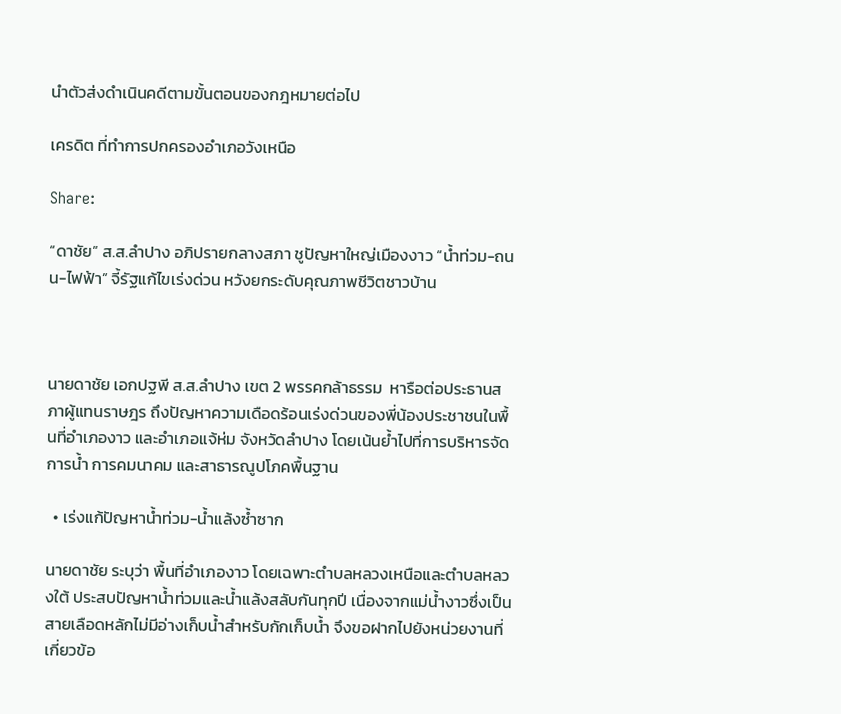นำตัวส่งดำเนินคดีตามขั้นตอนของกฎหมายต่อไป

เครดิต ที่ทำการปกครองอำเภอวังเหนือ

Share:

“ดาชัย” ส.ส.ลำปาง อภิปรายกลางสภา ชูปัญหาใหญ่เมืองงาว “น้ำท่วม-ถนน-ไฟฟ้า” จี้รัฐแก้ไขเร่งด่วน หวังยกระดับคุณภาพชีวิตชาวบ้าน



นายดาชัย เอกปฐพี ส.ส.ลำปาง เขต 2 พรรคกล้าธรรม  หารือต่อประธานสภาผู้แทนราษฎร ถึงปัญหาความเดือดร้อนเร่งด่วนของพี่น้องประชาชนในพื้นที่อำเภองาว และอำเภอแจ้ห่ม จังหวัดลำปาง โดยเน้นย้ำไปที่การบริหารจัดการน้ำ การคมนาคม และสาธารณูปโภคพื้นฐาน

  • เร่งแก้ปัญหาน้ำท่วม-น้ำแล้งซ้ำซาก

นายดาชัย ระบุว่า พื้นที่อำเภองาว โดยเฉพาะตำบลหลวงเหนือและตำบลหลวงใต้ ประสบปัญหาน้ำท่วมและน้ำแล้งสลับกันทุกปี เนื่องจากแม่น้ำงาวซึ่งเป็นสายเลือดหลักไม่มีอ่างเก็บน้ำสำหรับกักเก็บน้ำ จึงขอฝากไปยังหน่วยงานที่เกี่ยวข้อ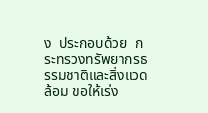ง  ประกอบด้วย  กระทรวงทรัพยากรธรรมชาติและสิ่งแวดล้อม ขอให้เร่ง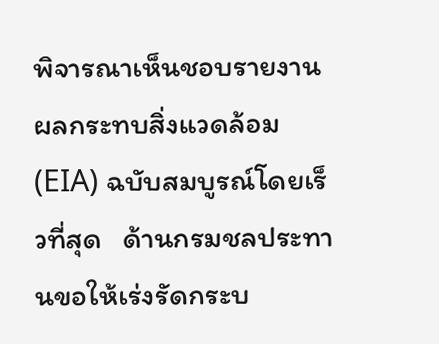พิจารณาเห็นชอบรายงานผลกระทบสิ่งแวดล้อม (EIA) ฉบับสมบูรณ์โดยเร็วที่สุด   ด้านกรมชลประทานขอให้เร่งรัดกระบ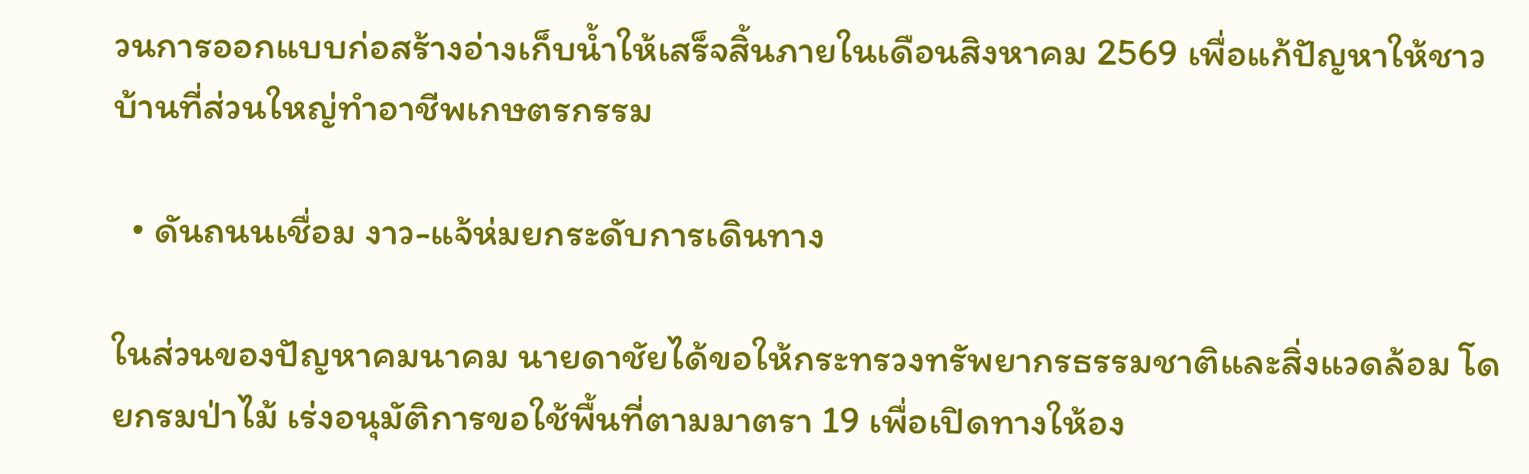วนการออกแบบก่อสร้างอ่างเก็บน้ำให้เสร็จสิ้นภายในเดือนสิงหาคม 2569 เพื่อแก้ปัญหาให้ชาวบ้านที่ส่วนใหญ่ทำอาชีพเกษตรกรรม

  • ดันถนนเชื่อม งาว-แจ้ห่มยกระดับการเดินทาง

ในส่วนของปัญหาคมนาคม นายดาชัยได้ขอให้กระทรวงทรัพยากรธรรมชาติและสิ่งแวดล้อม โดยกรมป่าไม้ เร่งอนุมัติการขอใช้พื้นที่ตามมาตรา 19 เพื่อเปิดทางให้อง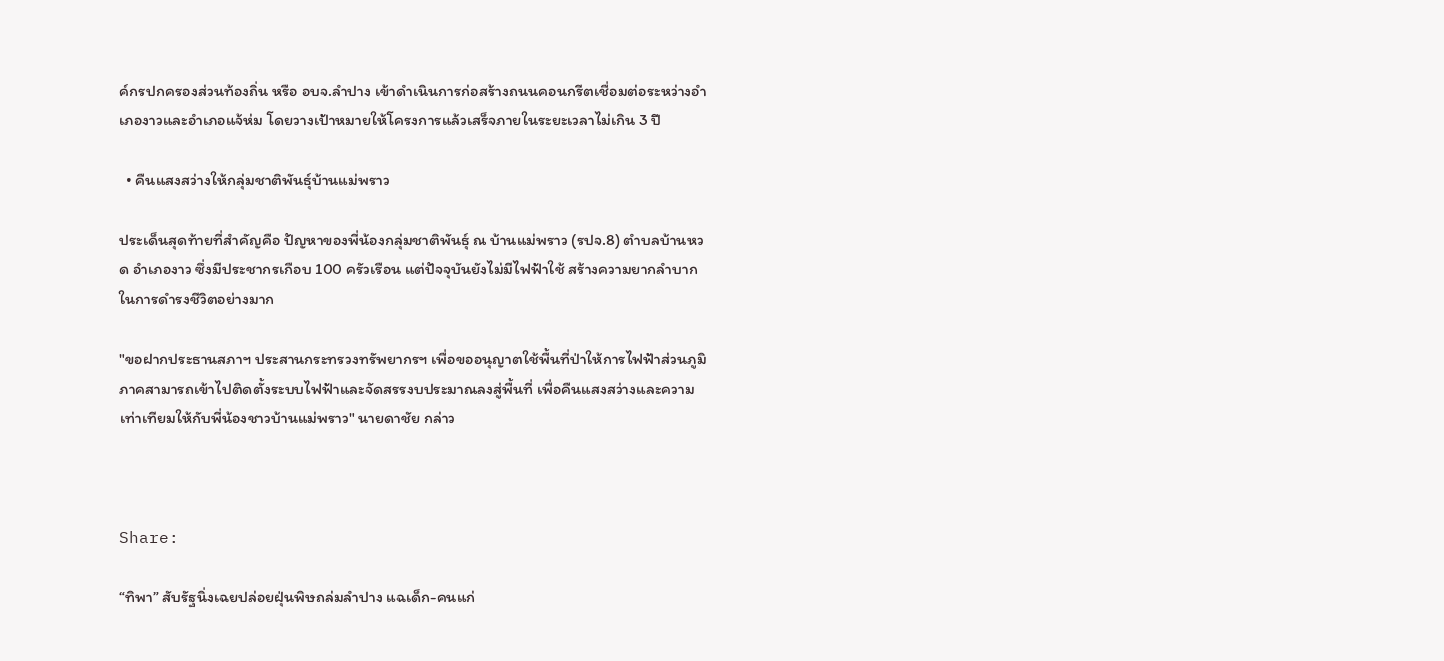ค์กรปกครองส่วนท้องถิ่น หรือ อบจ.ลำปาง เข้าดำเนินการก่อสร้างถนนคอนกรีตเชื่อมต่อระหว่างอำเภองาวและอำเภอแจ้ห่ม โดยวางเป้าหมายให้โครงการแล้วเสร็จภายในระยะเวลาไม่เกิน 3 ปี

  • คืนแสงสว่างให้กลุ่มชาติพันธุ์บ้านแม่พราว

ประเด็นสุดท้ายที่สำคัญคือ ปัญหาของพี่น้องกลุ่มชาติพันธุ์ ณ บ้านแม่พราว (รปจ.8) ตำบลบ้านหวด อำเภองาว ซึ่งมีประชากรเกือบ 100 ครัวเรือน แต่ปัจจุบันยังไม่มีไฟฟ้าใช้ สร้างความยากลำบากในการดำรงชีวิตอย่างมาก

"ขอฝากประธานสภาฯ ประสานกระทรวงทรัพยากรฯ เพื่อขออนุญาตใช้พื้นที่ป่าให้การไฟฟ้าส่วนภูมิภาคสามารถเข้าไปติดตั้งระบบไฟฟ้าและจัดสรรงบประมาณลงสู่พื้นที่ เพื่อคืนแสงสว่างและความเท่าเทียมให้กับพี่น้องชาวบ้านแม่พราว" นายดาชัย กล่าว



Share:

“ทิพา” สับรัฐนิ่งเฉยปล่อยฝุ่นพิษถล่มลำปาง แฉเด็ก-คนแก่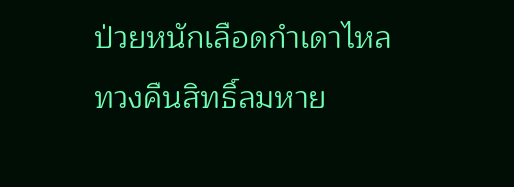ป่วยหนักเลือดกำเดาไหล ทวงคืนสิทธิ์ลมหาย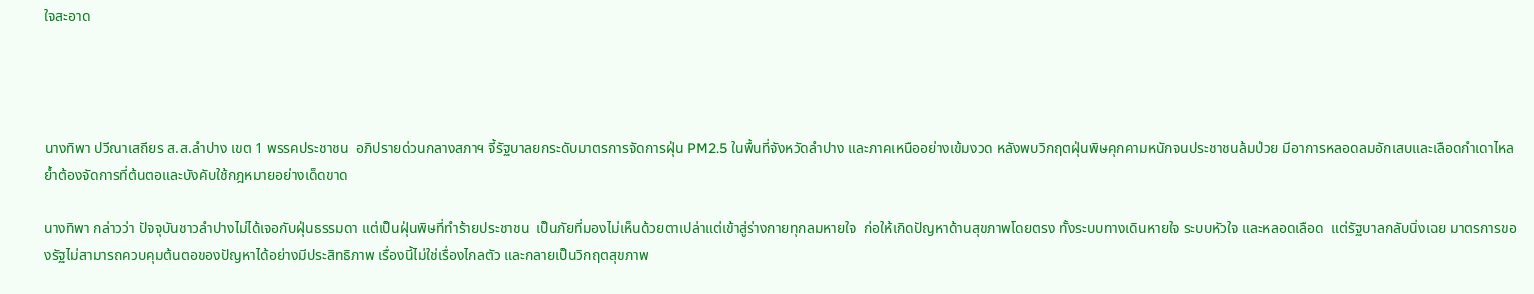ใจสะอาด




นางทิพา ปวีณาเสถียร ส.ส.ลำปาง เขต 1 พรรคประชาชน  อภิปรายด่วนกลางสภาฯ จี้รัฐบาลยกระดับมาตรการจัดการฝุ่น PM2.5 ในพื้นที่จังหวัดลำปาง และภาคเหนืออย่างเข้มงวด หลังพบวิกฤตฝุ่นพิษคุกคามหนักจนประชาชนล้มป่วย มีอาการหลอดลมอักเสบและเลือดกำเดาไหล ย้ำต้องจัดการที่ต้นตอและบังคับใช้กฎหมายอย่างเด็ดขาด

นางทิพา กล่าวว่า ปัจจุบันชาวลำปางไม่ได้เจอกับฝุ่นธรรมดา แต่เป็นฝุ่นพิษที่ทำร้ายประชาชน  เป็นภัยที่มองไม่เห็นด้วยตาเปล่าแต่เข้าสู่ร่างกายทุกลมหายใจ  ก่อให้เกิดปัญหาด้านสุขภาพโดยตรง ทั้งระบบทางเดินหายใจ ระบบหัวใจ และหลอดเลือด  แต่รัฐบาลกลับนิ่งเฉย มาตรการของรัฐไม่สามารถควบคุมต้นตอของปัญหาได้อย่างมีประสิทธิภาพ เรื่องนี้ไม่ใช่เรื่องไกลตัว และกลายเป็นวิกฤตสุขภาพ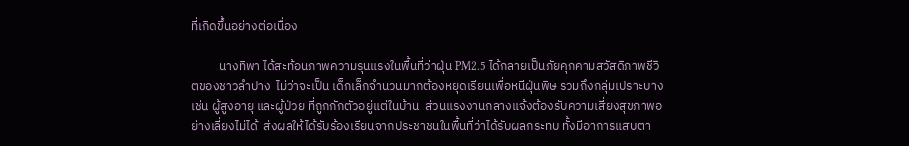ที่เกิดขึ้นอย่างต่อเนื่อง

          นางทิพา ได้สะท้อนภาพความรุนแรงในพื้นที่ว่าฝุ่น PM2.5 ได้กลายเป็นภัยคุกคามสวัสดิภาพชีวิตของชาวลำปาง  ไม่ว่าจะเป็น เด็กเล็กจำนวนมากต้องหยุดเรียนเพื่อหนีฝุ่นพิษ รวมถึงกลุ่มเปราะบาง เช่น ผู้สูงอายุ และผู้ป่วย ที่ถูกกักตัวอยู่แต่ในบ้าน  ส่วนแรงงานกลางแจ้งต้องรับความเสี่ยงสุขภาพอย่างเลี่ยงไม่ได้  ส่งผลให้ได้รับร้องเรียนจากประชาชนในพื้นที่ว่าได้รับผลกระทบ ทั้งมีอาการแสบตา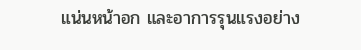แน่นหน้าอก และอาการรุนแรงอย่าง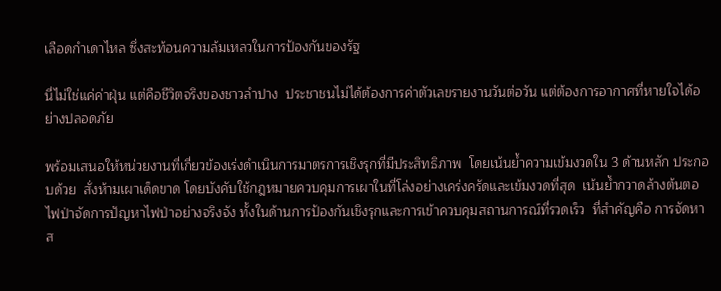เลือดกำเดาไหล ซึ่งสะท้อนความล้มเหลวในการป้องกันของรัฐ

นี่ไม่ใช่แค่ค่าฝุ่น แต่คือชีวิตจริงของชาวลำปาง  ประชาชนไม่ได้ต้องการค่าตัวเลขรายงานวันต่อวัน แต่ต้องการอากาศที่หายใจได้อย่างปลอดภัย

พร้อมเสนอให้หน่วยงานที่เกี่ยวข้องเร่งดำเนินการมาตรการเชิงรุกที่มีประสิทธิภาพ  โดยเน้นย้ำความเข้มงวดใน 3 ด้านหลัก ประกอบด้วย  สั่งห้ามเผาเด็ดขาด โดยบังคับใช้กฎหมายควบคุมการเผาในที่โล่งอย่างเคร่งครัดและเข้มงวดที่สุด  เน้นย้ำกวาดล้างต้นตอไฟป่าจัดการปัญหาไฟป่าอย่างจริงจัง ทั้งในด้านการป้องกันเชิงรุกและการเข้าควบคุมสถานการณ์ที่รวดเร็ว  ที่สำคัญคือ การจัดหาส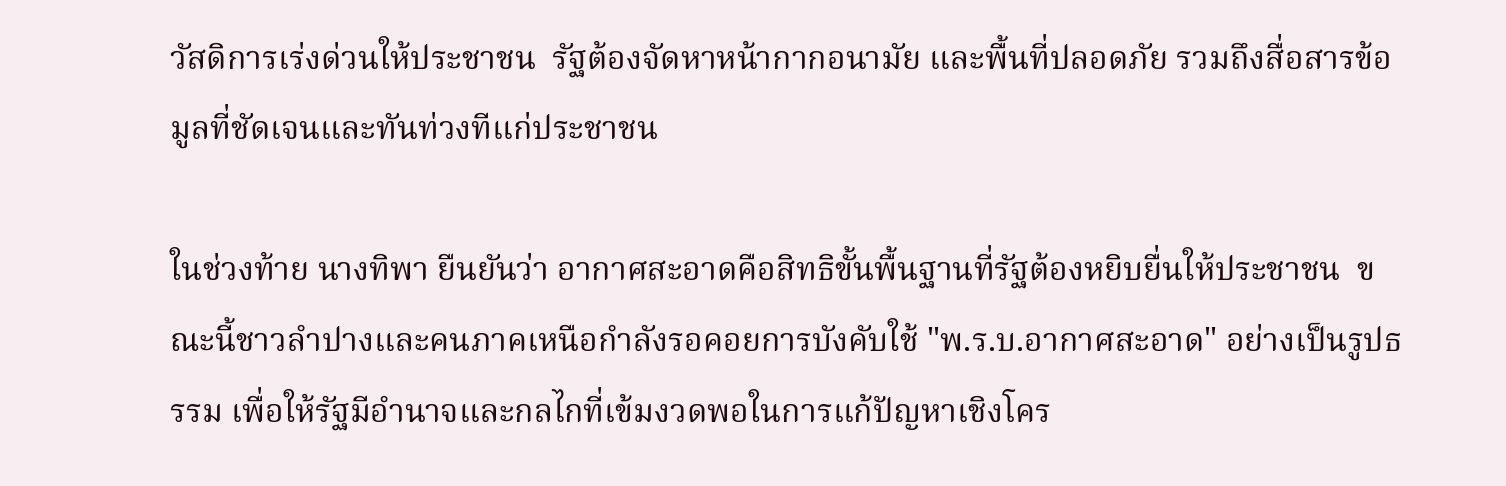วัสดิการเร่งด่วนให้ประชาชน  รัฐต้องจัดหาหน้ากากอนามัย และพื้นที่ปลอดภัย รวมถึงสื่อสารข้อมูลที่ชัดเจนและทันท่วงทีแก่ประชาชน

ในช่วงท้าย นางทิพา ยืนยันว่า อากาศสะอาดคือสิทธิขั้นพื้นฐานที่รัฐต้องหยิบยื่นให้ประชาชน  ขณะนี้ชาวลำปางและคนภาคเหนือกำลังรอคอยการบังคับใช้ "พ.ร.บ.อากาศสะอาด" อย่างเป็นรูปธรรม เพื่อให้รัฐมีอำนาจและกลไกที่เข้มงวดพอในการแก้ปัญหาเชิงโคร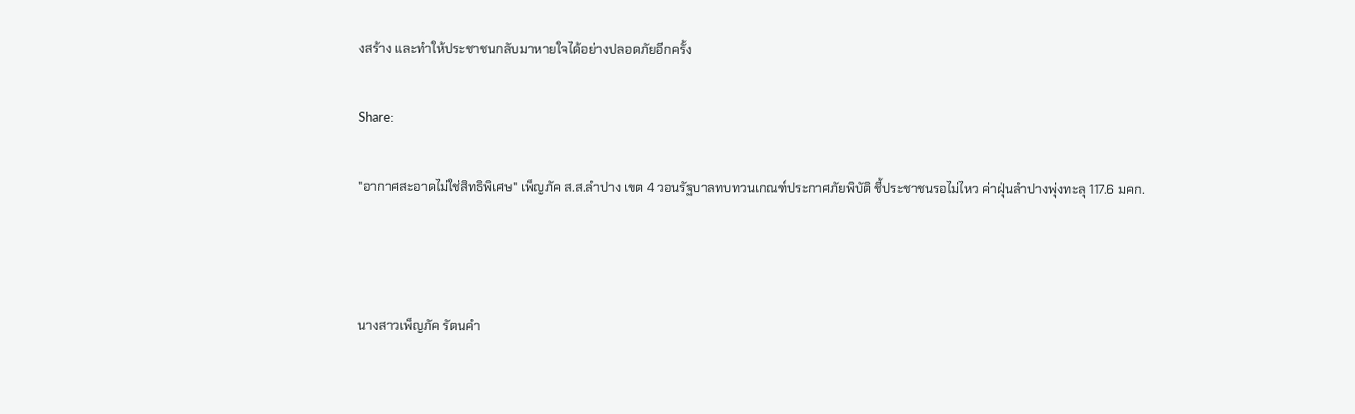งสร้าง และทำให้ประชาชนกลับมาหายใจได้อย่างปลอดภัยอีกครั้ง

Share:

"อากาศสะอาดไม่ใช่สิทธิพิเศษ" เพ็ญภัค ส.ส.ลำปาง เขต 4 วอนรัฐบาลทบทวนเกณฑ์ประกาศภัยพิบัติ ชี้ประชาชนรอไม่ไหว ค่าฝุ่นลำปางพุ่งทะลุ 117.6 มคก.



นางสาวเพ็ญภัค รัตนคำ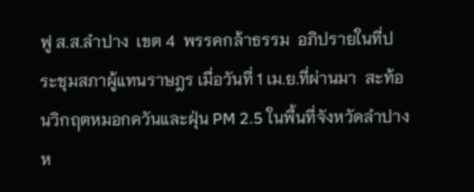ฟู ส.ส.ลำปาง  เขต 4  พรรคกล้าธรรม  อภิปรายในที่ประชุมสภาผู้แทนราษฎร เมื่อวันที่ 1 เม.ย.ที่ผ่านมา  สะท้อนวิกฤตหมอกควันและฝุ่น PM 2.5 ในพื้นที่จังหวัดลำปาง ห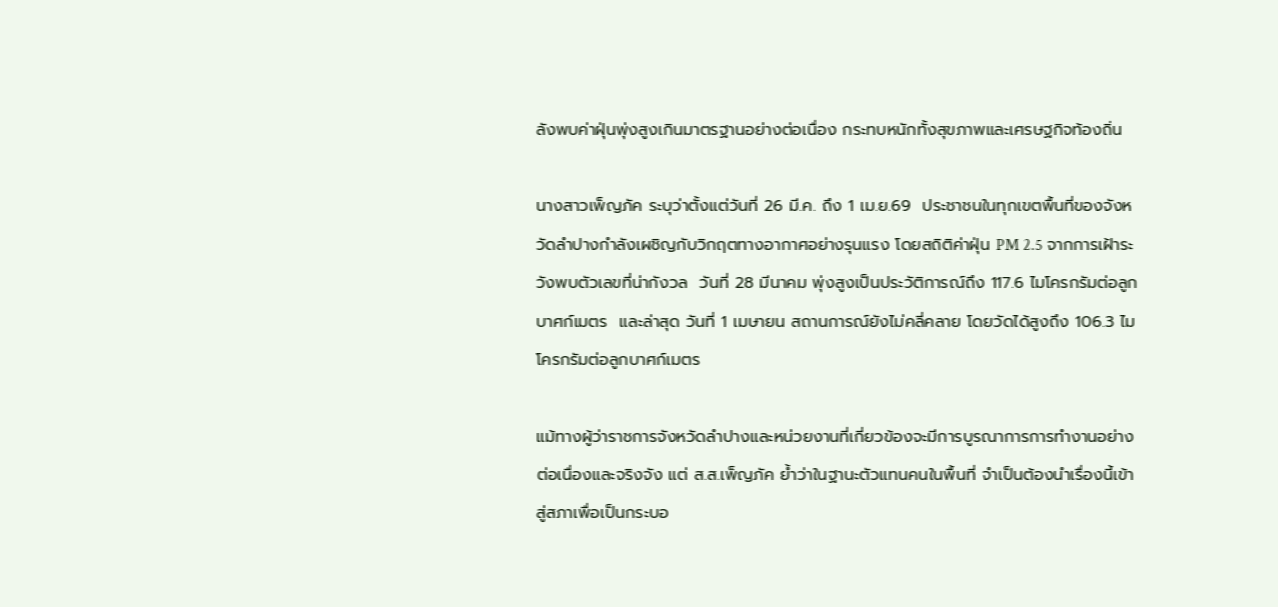ลังพบค่าฝุ่นพุ่งสูงเกินมาตรฐานอย่างต่อเนื่อง กระทบหนักทั้งสุขภาพและเศรษฐกิจท้องถิ่น

นางสาวเพ็ญภัค ระบุว่าตั้งแต่วันที่ 26 มี.ค. ถึง 1 เม.ย.69  ประชาชนในทุกเขตพื้นที่ของจังหวัดลำปางกำลังเผชิญกับวิกฤตทางอากาศอย่างรุนแรง โดยสถิติค่าฝุ่น PM 2.5 จากการเฝ้าระวังพบตัวเลขที่น่ากังวล  วันที่ 28 มีนาคม พุ่งสูงเป็นประวัติการณ์ถึง 117.6 ไมโครกรัมต่อลูกบาศก์เมตร  และล่าสุด วันที่ 1 เมษายน สถานการณ์ยังไม่คลี่คลาย โดยวัดได้สูงถึง 106.3 ไมโครกรัมต่อลูกบาศก์เมตร

แม้ทางผู้ว่าราชการจังหวัดลำปางและหน่วยงานที่เกี่ยวข้องจะมีการบูรณาการการทำงานอย่างต่อเนื่องและจริงจัง แต่ ส.ส.เพ็ญภัค ย้ำว่าในฐานะตัวแทนคนในพื้นที่ จำเป็นต้องนำเรื่องนี้เข้าสู่สภาเพื่อเป็นกระบอ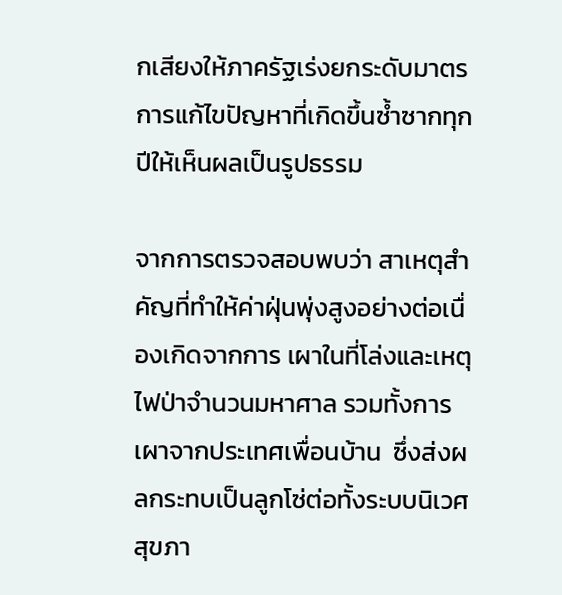กเสียงให้ภาครัฐเร่งยกระดับมาตรการแก้ไขปัญหาที่เกิดขึ้นซ้ำซากทุกปีให้เห็นผลเป็นรูปธรรม

จากการตรวจสอบพบว่า สาเหตุสำคัญที่ทำให้ค่าฝุ่นพุ่งสูงอย่างต่อเนื่องเกิดจากการ เผาในที่โล่งและเหตุไฟป่าจำนวนมหาศาล รวมทั้งการเผาจากประเทศเพื่อนบ้าน  ซึ่งส่งผลกระทบเป็นลูกโซ่ต่อทั้งระบบนิเวศ สุขภา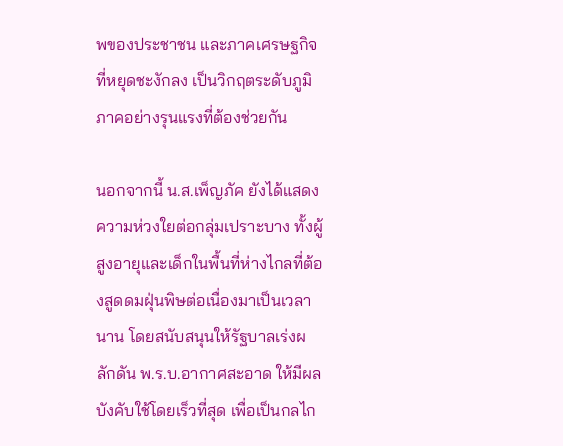พของประชาชน และภาคเศรษฐกิจที่หยุดชะงักลง เป็นวิกฤตระดับภูมิภาคอย่างรุนแรงที่ต้องช่วยกัน

นอกจากนี้ น.ส.เพ็ญภัค ยังได้แสดงความห่วงใยต่อกลุ่มเปราะบาง ทั้งผู้สูงอายุและเด็กในพื้นที่ห่างไกลที่ต้องสูดดมฝุ่นพิษต่อเนื่องมาเป็นเวลานาน โดยสนับสนุนให้รัฐบาลเร่งผลักดัน พ.ร.บ.อากาศสะอาด ให้มีผลบังคับใช้โดยเร็วที่สุด เพื่อเป็นกลไก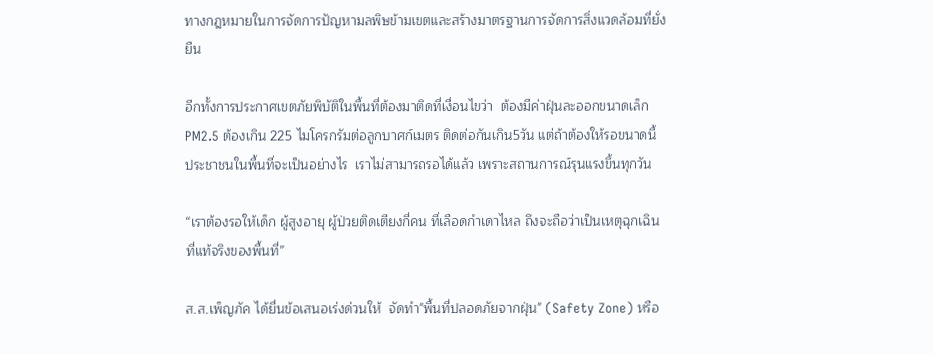ทางกฎหมายในการจัดการปัญหามลพิษข้ามเขตและสร้างมาตรฐานการจัดการสิ่งแวดล้อมที่ยั่งยืน

อีกทั้งการประกาศเขตภัยพิบัติในพื้นที่ต้องมาติดที่เงื่อนไขว่า  ต้องมีค่าฝุ่นละออกขนาดเล็ก PM2.5 ต้องเกิน 225 ไมโครกรัมต่อลูกบาศก์เมตร ติดต่อกันเกิน5วัน แต่ถ้าต้องให้รอขนาดนี้ ประชาชนในพื้นที่จะเป็นอย่างไร  เราไม่สามารถรอได้แล้ว เพราะสถานการณ์รุนแรงขึ้นทุกวัน

“เราต้องรอให้เด็ก ผู้สูงอายุ ผู้ป่วยติดเตียงกี่คน ที่เลือดกำเดาไหล ถึงจะถือว่าเป็นเหตุฉุกเฉินที่แท้จริงของพื้นที่”

ส.ส.เพ็ญภัค ได้ยื่นข้อเสนอเร่งด่วนให้  จัดทำ"พื้นที่ปลอดภัยจากฝุ่น" (Safety Zone) หรือ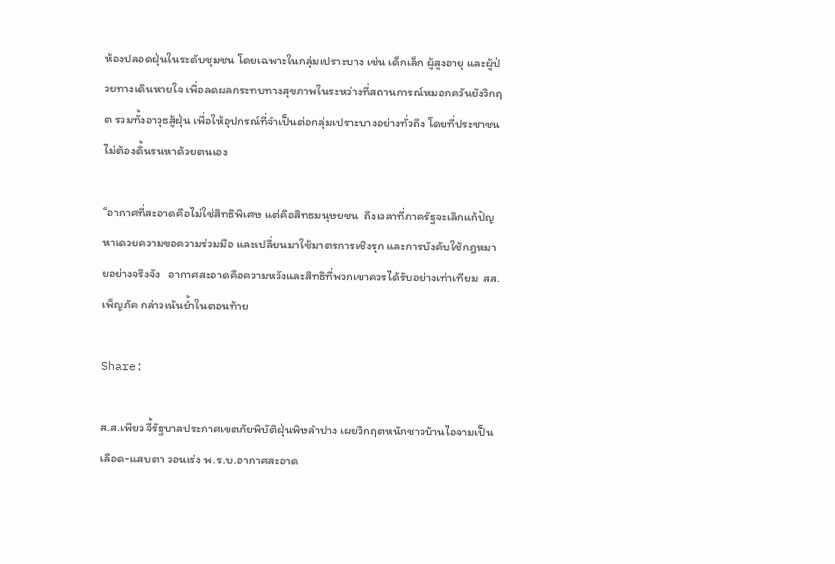ห้องปลอดฝุ่นในระดับชุมชน โดยเฉพาะในกลุ่มเปราะบาง เช่น เด็กเล็ก ผู้สูงอายุ และผู้ป่วยทางเดินหายใจ เพื่อลดผลกระทบทางสุขภาพในระหว่างที่สถานการณ์หมอกควันยังวิกฤต รวมทั้งอาวุธสู้ฝุ่น เพื่อให้อุปกรณ์ที่จำเป็นต่อกลุ่มเปราะบางอย่างทั่วถึง โดยที่ประชาชนไม่ต้องดิ้นรนหาด้วยตนเอง

“อากาศที่สะอาดคือไม่ใช่สิทธิพิเศษ แต่คือสิทธมนุษยชน  ถึงเวลาที่ภาครัฐจะเลิกแก้ปัญหาเดวยความขอความร่วมมือ และเปลี่ยนมาใช้มาตรการเชิงรุก และการบังคับใช้กฎหมายอย่างจริงจัง   อากาศสะอาดคือความหวังและสิทธิที่พวกเขาควรได้รับอย่างเท่าเทียม  สส.เพ็ญภัค กล่าวเน้นย้ำในตอนท้าย

Share:

ส.ส.เพียว จี้รัฐบาลประกาศเขตภัยพิบัติฝุ่นพิษลำปาง เผยวิกฤตหนักชาวบ้านไอจามเป็นเลือด-แสบตา วอนเร่ง พ.ร.บ.อากาศสะอาด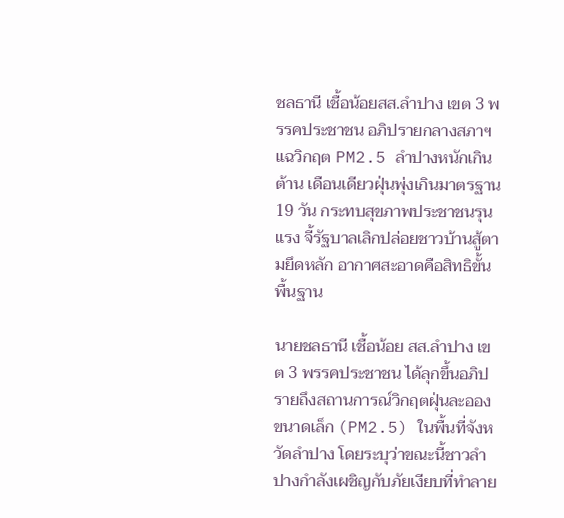ชลธานี เชื้อน้อยสส.ลำปาง เขต 3 พรรคประชาชน อภิปรายกลางสภาฯ แฉวิกฤต PM2.5 ลำปางหนักเกินต้าน เดือนเดียวฝุ่นพุ่งเกินมาตรฐาน 19 วัน กระทบสุขภาพประชาชนรุนแรง จี้รัฐบาลเลิกปล่อยชาวบ้านสู้ตามยึดหลัก อากาศสะอาดคือสิทธิขั้นพื้นฐาน

นายชลธานี เชื้อน้อย สส.ลำปาง เขต 3 พรรคประชาชน ได้ลุกขึ้นอภิปรายถึงสถานการณ์วิกฤตฝุ่นละอองขนาดเล็ก (PM2.5) ในพื้นที่จังหวัดลำปาง โดยระบุว่าขณะนี้ชาวลำปางกำลังเผชิญกับภัยเงียบที่ทำลาย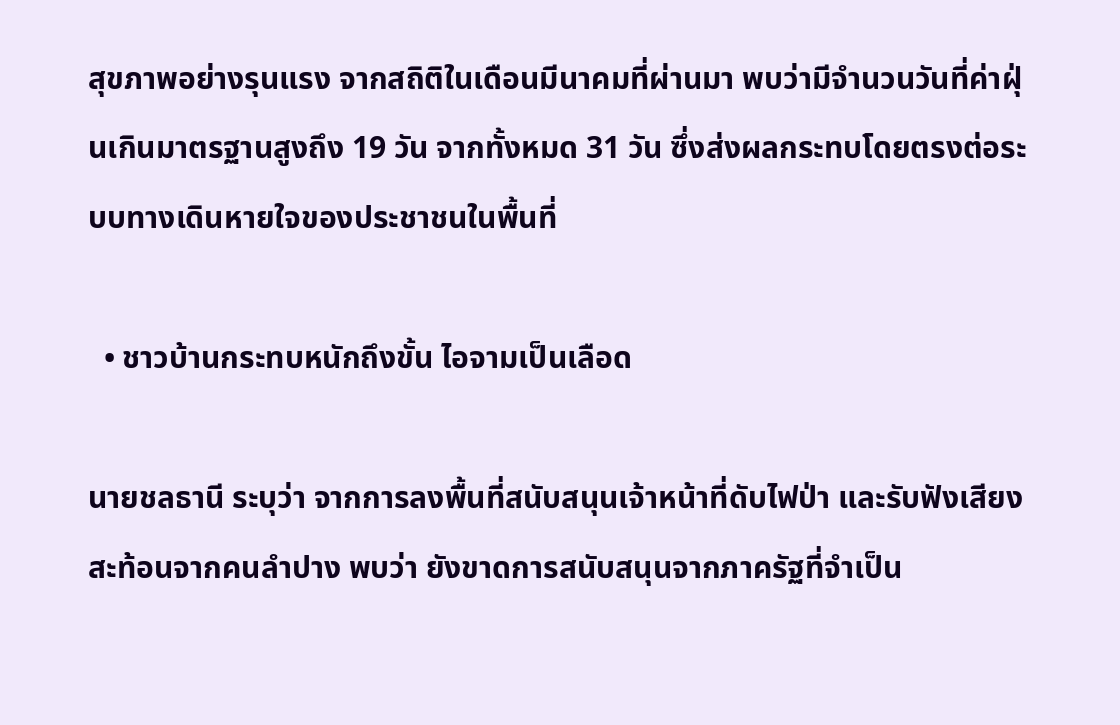สุขภาพอย่างรุนแรง จากสถิติในเดือนมีนาคมที่ผ่านมา พบว่ามีจำนวนวันที่ค่าฝุ่นเกินมาตรฐานสูงถึง 19 วัน จากทั้งหมด 31 วัน ซึ่งส่งผลกระทบโดยตรงต่อระบบทางเดินหายใจของประชาชนในพื้นที่

  • ชาวบ้านกระทบหนักถึงขั้น ไอจามเป็นเลือด

นายชลธานี ระบุว่า จากการลงพื้นที่สนับสนุนเจ้าหน้าที่ดับไฟป่า และรับฟังเสียงสะท้อนจากคนลำปาง พบว่า ยังขาดการสนับสนุนจากภาครัฐที่จำเป็น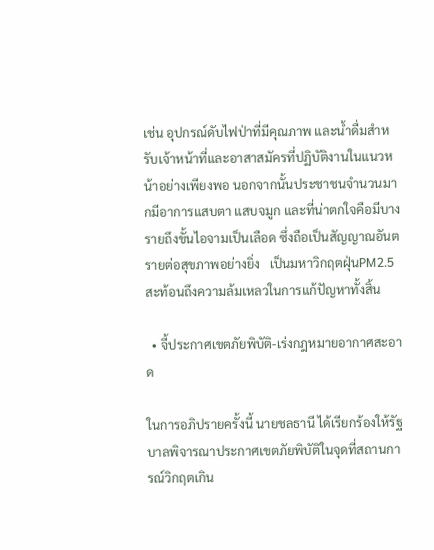เช่น อุปกรณ์ดับไฟป่าที่มีคุณภาพ และน้ำดื่มสำหรับเจ้าหน้าที่และอาสาสมัครที่ปฏิบัติงานในแนวหน้าอย่างเพียงพอ นอกจากนั้นประชาชนจำนวนมากมีอาการแสบตา แสบจมูก และที่น่าตกใจคือมีบางรายถึงขั้นไอจามเป็นเลือด ซึ่งถือเป็นสัญญาณอันตรายต่อสุขภาพอย่างยิ่ง   เป็นมหาวิกฤตฝุ่นPM2.5 สะท้อนถึงความล้มเหลวในการแก้ปัญหาทั้งสิ้น

  • จี้ประกาศเขตภัยพิบัติ-เร่งกฎหมายอากาศสะอาด

ในการอภิปรายครั้งนี้ นายชลธานี ได้เรียกร้องให้รัฐบาลพิจารณาประกาศเขตภัยพิบัติในจุดที่สถานการณ์วิกฤตเกิน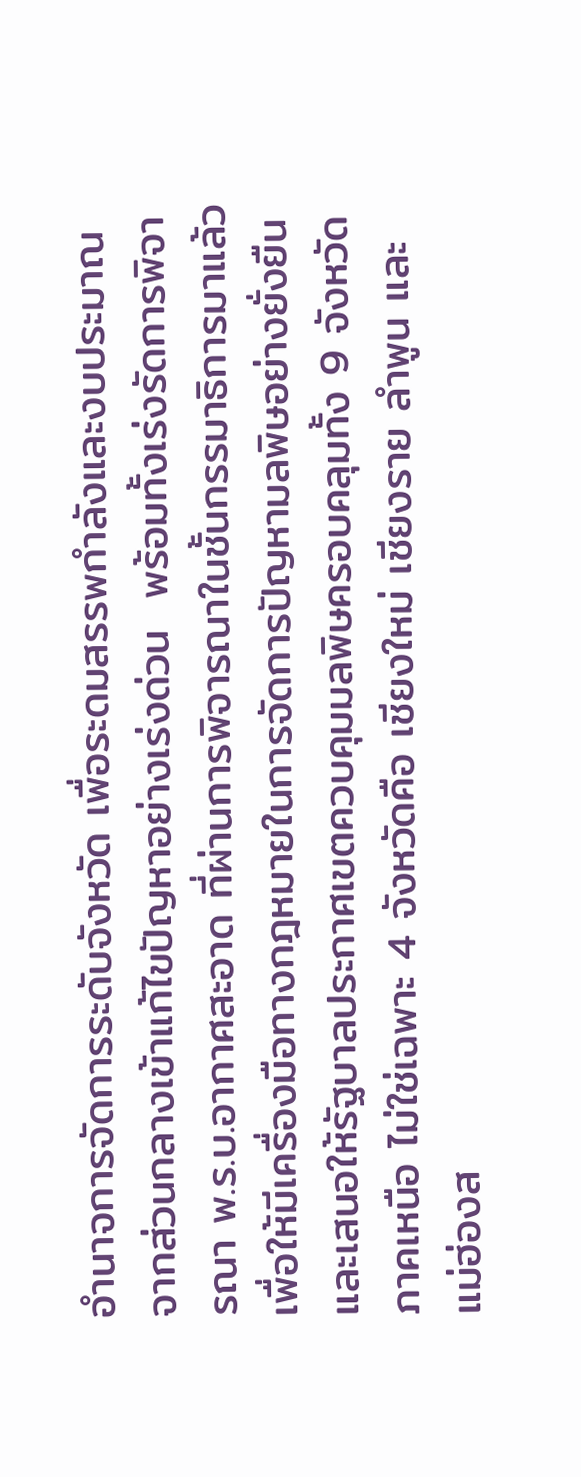อำนาจการจัดการระดับจังหวัด เพื่อระดมสรรพกำลังและงบประมาณจากส่วนกลางเข้าแก้ไขปัญหาอย่างเร่งด่วน  พร้อมทั้งเร่งรัดการพิจารณา พ.ร.บ.อากาศสะอาด ที่ผ่านการพิจารณาในชั้นกรรมาธิการมาแล้ว เพื่อให้มีเครื่องมือทางกฎหมายในการจัดการปัญหามลพิษอย่างยั่งยืน และเสนอให้รัฐบาลประกาศเขตควบคุมมลพิษครอบคลุมทั้ง 9 จังหวัดภาคเหนือ ไม่ใช่เฉพาะ 4 จังหวัดคือ เชียงใหม่ เชียงราย ลำพูน และแม่ฮ่องส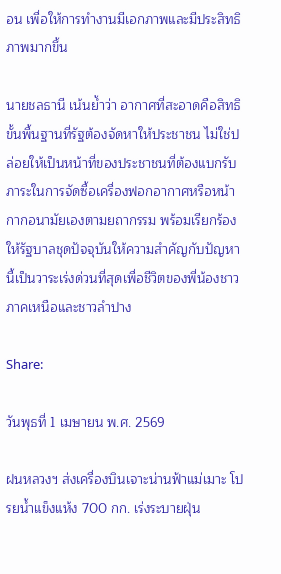อน เพื่อให้การทำงานมีเอกภาพและมีประสิทธิภาพมากขึ้น

นายชลธานี เน้นย้ำว่า อากาศที่สะอาดคือสิทธิขั้นพื้นฐานที่รัฐต้องจัดหาให้ประชาชน ไม่ใช่ปล่อยให้เป็นหน้าที่ของประชาชนที่ต้องแบกรับภาระในการจัดซื้อเครื่องฟอกอากาศหรือหน้ากากอนามัยเองตามยถากรรม พร้อมเรียกร้องให้รัฐบาลชุดปัจจุบันให้ความสำคัญกับปัญหานี้เป็นวาระเร่งด่วนที่สุดเพื่อชีวิตของพี่น้องชาวภาคเหนือและชาวลำปาง

Share:

วันพุธที่ 1 เมษายน พ.ศ. 2569

ฝนหลวงฯ ส่งเครื่องบินเจาะน่านฟ้าแม่เมาะ โปรยน้ำแข็งแห้ง 700 กก. เร่งระบายฝุ่น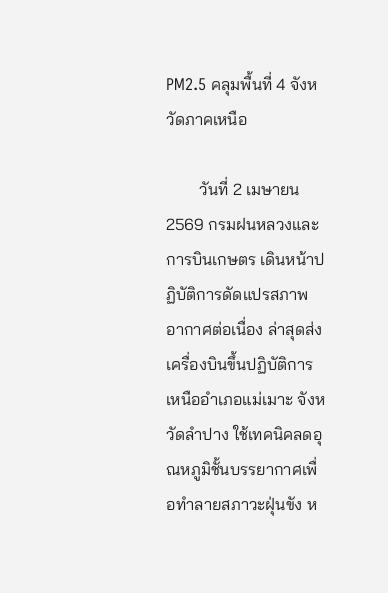PM2.5 คลุมพื้นที่ 4 จังหวัดภาคเหนือ

        วันที่ 2 เมษายน 2569 กรมฝนหลวงและการบินเกษตร เดินหน้าปฏิบัติการดัดแปรสภาพอากาศต่อเนื่อง ล่าสุดส่งเครื่องบินขึ้นปฏิบัติการเหนืออำเภอแม่เมาะ จังหวัดลำปาง ใช้เทคนิคลดอุณหภูมิชั้นบรรยากาศเพื่อทำลายสภาวะฝุ่นขัง ห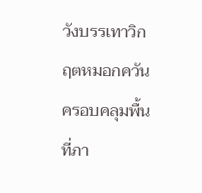วังบรรเทาวิกฤตหมอกควันครอบคลุมพื้นที่ภา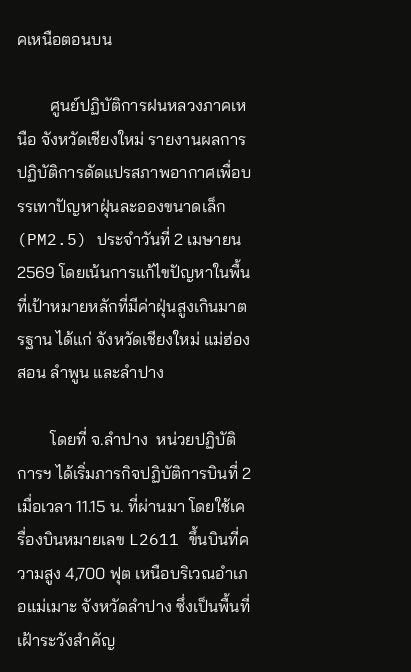คเหนือตอนบน

        ศูนย์ปฏิบัติการฝนหลวงภาคเหนือ จังหวัดเชียงใหม่ รายงานผลการปฏิบัติการดัดแปรสภาพอากาศเพื่อบรรเทาปัญหาฝุ่นละอองขนาดเล็ก (PM2.5) ประจำวันที่ 2 เมษายน 2569 โดยเน้นการแก้ไขปัญหาในพื้นที่เป้าหมายหลักที่มีค่าฝุ่นสูงเกินมาตรฐาน ได้แก่ จังหวัดเชียงใหม่ แม่ฮ่องสอน ลำพูน และลำปาง

        โดยที่ จ.ลำปาง  หน่วยปฏิบัติการฯ ได้เริ่มภารกิจปฏิบัติการบินที่ 2 เมื่อเวลา 11.15 น. ที่ผ่านมา โดยใช้เครื่องบินหมายเลข L2611 ขึ้นบินที่ความสูง 4,700 ฟุต เหนือบริเวณอำเภอแม่เมาะ จังหวัดลำปาง ซึ่งเป็นพื้นที่เฝ้าระวังสำคัญ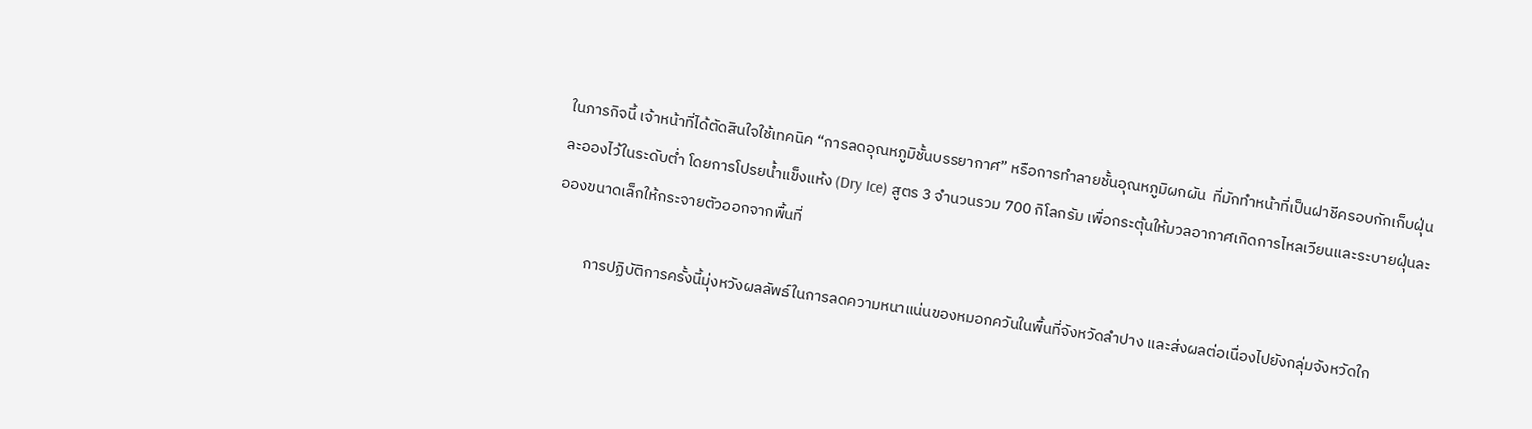ในภารกิจนี้ เจ้าหน้าที่ได้ตัดสินใจใช้เทคนิค “การลดอุณหภูมิชั้นบรรยากาศ” หรือการทำลายชั้นอุณหภูมิผกผัน  ที่มักทำหน้าที่เป็นฝาชีครอบกักเก็บฝุ่นละอองไว้ในระดับต่ำ โดยการโปรยน้ำแข็งแห้ง (Dry Ice) สูตร 3 จำนวนรวม 700 กิโลกรัม เพื่อกระตุ้นให้มวลอากาศเกิดการไหลเวียนและระบายฝุ่นละอองขนาดเล็กให้กระจายตัวออกจากพื้นที่

         การปฏิบัติการครั้งนี้มุ่งหวังผลลัพธ์ในการลดความหนาแน่นของหมอกควันในพื้นที่จังหวัดลำปาง และส่งผลต่อเนื่องไปยังกลุ่มจังหวัดใก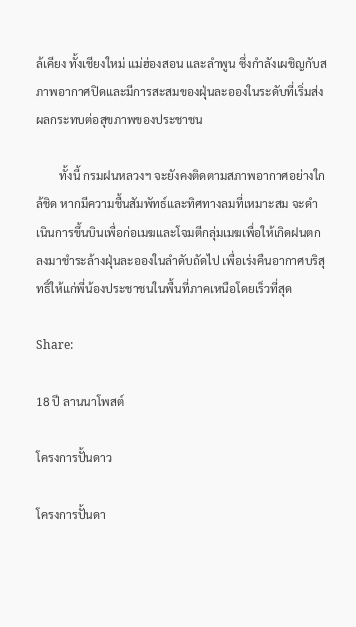ล้เคียง ทั้งเชียงใหม่ แม่ฮ่องสอน และลำพูน ซึ่งกำลังเผชิญกับสภาพอากาศปิดและมีการสะสมของฝุ่นละอองในระดับที่เริ่มส่งผลกระทบต่อสุขภาพของประชาชน

        ทั้งนี้ กรมฝนหลวงฯ จะยังคงติดตามสภาพอากาศอย่างใกล้ชิด หากมีความชื้นสัมพัทธ์และทิศทางลมที่เหมาะสม จะดำเนินการขึ้นบินเพื่อก่อเมฆและโจมตีกลุ่มเมฆเพื่อให้เกิดฝนตกลงมาชำระล้างฝุ่นละอองในลำดับถัดไป เพื่อเร่งคืนอากาศบริสุทธิ์ให้แก่พี่น้องประชาชนในพื้นที่ภาคเหนือโดยเร็วที่สุด

Share:

18 ปี ลานนาโพสต์

โครงการปั้นดาว

โครงการปั้นดา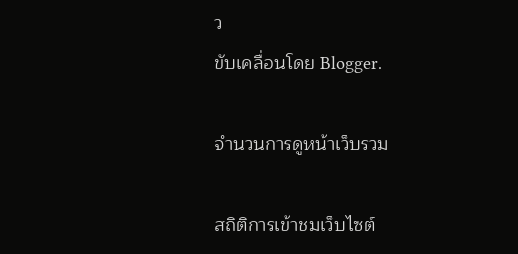ว
ขับเคลื่อนโดย Blogger.

จำนวนการดูหน้าเว็บรวม

สถิติการเข้าชมเว็บไซต์